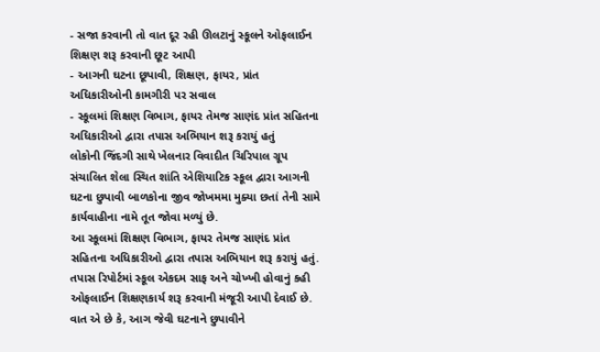- સજા કરવાની તો વાત દૂર રહી ઊલટાનું સ્કૂલને ઓફલાઈન શિક્ષણ શરૂ કરવાની છૂટ આપી
- આગની ઘટના છૂપાવી, શિક્ષણ, ફાયર, પ્રાંત અધિકારીઓની કામગીરી પર સવાલ
- સ્કૂલમાં શિક્ષણ વિભાગ, ફાયર તેમજ સાણંદ પ્રાંત સહિતના અધિકારીઓ દ્વારા તપાસ અભિયાન શરૂ કરાયું હતું
લોકોની જિંદગી સાથે ખેલનાર વિવાદીત ચિરિપાલ ગ્રૂપ સંચાલિત શેલા સ્થિત શાંતિ એશિયાટિક સ્કૂલ દ્વારા આગની ઘટના છુપાવી બાળકોના જીવ જોખમમા મુક્યા છતાં તેની સામે કાર્યવાહીના નામે તૂત જોવા મળ્યું છે.
આ સ્કૂલમાં શિક્ષણ વિભાગ, ફાયર તેમજ સાણંદ પ્રાંત સહિતના અધિકારીઓ દ્વારા તપાસ અભિયાન શરૂ કરાયું હતું. તપાસ રિપોર્ટમાં સ્કૂલ એકદમ સાફ અને ચોખ્ખી હોવાનું કહી ઓફલાઈન શિક્ષણકાર્ય શરૂ કરવાની મંજૂરી આપી દેવાઈ છે. વાત એ છે કે, આગ જેવી ઘટનાને છુપાવીને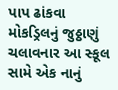પાપ ઢાંકવા મોકડ્રિલનું જુઠ્ઠાણું ચલાવનાર આ સ્કૂલ સામે એક નાનું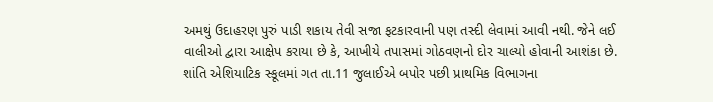અમથું ઉદાહરણ પુરું પાડી શકાય તેવી સજા ફટકારવાની પણ તસ્દી લેવામાં આવી નથી. જેને લઈ વાલીઓ દ્વારા આક્ષેપ કરાયા છે કે, આખીયે તપાસમાં ગોઠવણનો દોર ચાલ્યો હોવાની આશંકા છે.
શાંતિ એશિયાટિક સ્કૂલમાં ગત તા.11 જુલાઈએ બપોર પછી પ્રાથમિક વિભાગના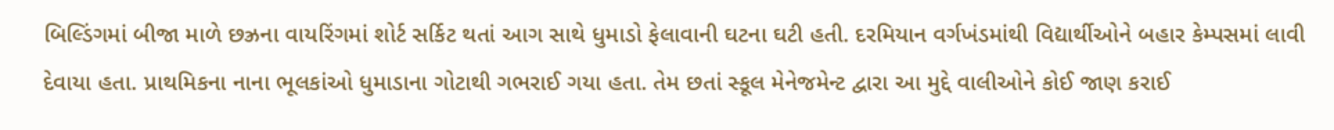બિલ્ડિંગમાં બીજા માળે છઝ્રના વાયરિંગમાં શોર્ટ સર્કિટ થતાં આગ સાથે ધુમાડો ફેલાવાની ઘટના ઘટી હતી. દરમિયાન વર્ગખંડમાંથી વિદ્યાર્થીઓને બહાર કેમ્પસમાં લાવી દેવાયા હતા. પ્રાથમિકના નાના ભૂલકાંઓ ધુમાડાના ગોટાથી ગભરાઈ ગયા હતા. તેમ છતાં સ્કૂલ મેનેજમેન્ટ દ્વારા આ મુદ્દે વાલીઓને કોઈ જાણ કરાઈ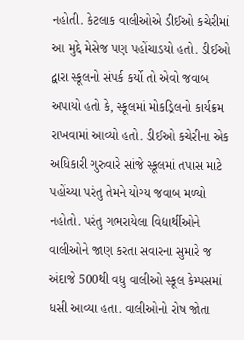નહોતી. કેટલાક વાલીઓએ ડીઈઓ કચેરીમાં આ મુદ્દે મેસેજ પણ પહોંચાડયો હતો. ડીઈઓ દ્વારા સ્કૂલનો સંપર્ક કર્યો તો એવો જવાબ અપાયો હતો કે, સ્કૂલમાં મોકડ્રિલનો કાર્યક્રમ રાખવામાં આવ્યો હતો. ડીઈઓ કચેરીના એક અધિકારી ગુરુવારે સાંજે સ્કૂલમાં તપાસ માટે પહોંચ્યા પરંતુ તેમને યોગ્ય જવાબ મળ્યો નહોતો. પરંતુ ગભરાયેલા વિદ્યાર્થીઓને વાલીઓને જાણ કરતા સવારના સુમારે જ અંદાજે 500થી વધુ વાલીઓ સ્કૂલ કેમ્પસમાં ધસી આવ્યા હતા. વાલીઓનો રોષ જોતા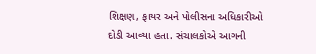શિક્ષણ, ફાયર અને પોલીસના અધિકારીઓ દોડી આવ્યા હતા. સંચાલકોએ આગની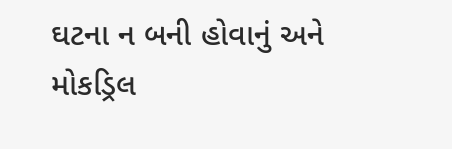ઘટના ન બની હોવાનું અને મોકડ્રિલ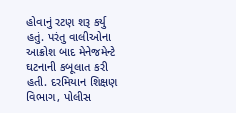હોવાનું રટણ શરૂ કર્યુ હતું. પરંતુ વાલીઓના આક્રોશ બાદ મેનેજમેન્ટે ઘટનાની કબૂલાત કરી હતી. દરમિયાન શિક્ષણ વિભાગ, પોલીસ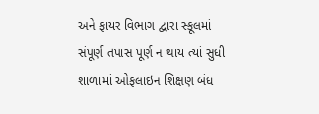અને ફાયર વિભાગ દ્વારા સ્કૂલમાં સંપૂર્ણ તપાસ પૂર્ણ ન થાય ત્યાં સુધી શાળામાં ઓફલાઇન શિક્ષણ બંધ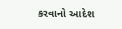કરવાનો આદેશ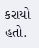કરાયો હતો.